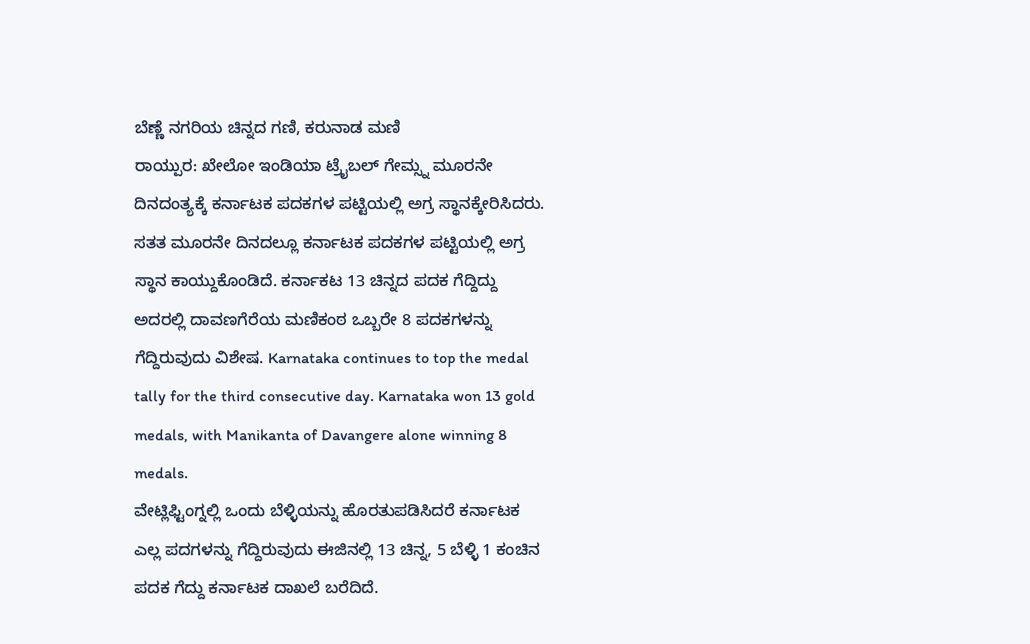ಬೆಣ್ಣೆ ನಗರಿಯ ಚಿನ್ನದ ಗಣಿ, ಕರುನಾಡ ಮಣಿ
ರಾಯ್ಪುರ: ಖೇಲೋ ಇಂಡಿಯಾ ಟ್ರೈಬಲ್ ಗೇಮ್ಸ್ನ ಮೂರನೇ ದಿನದಂತ್ಯಕ್ಕೆ ಕರ್ನಾಟಕ ಪದಕಗಳ ಪಟ್ಟಿಯಲ್ಲಿ ಅಗ್ರ ಸ್ಥಾನಕ್ಕೇರಿಸಿದರು. ಸತತ ಮೂರನೇ ದಿನದಲ್ಲೂ ಕರ್ನಾಟಕ ಪದಕಗಳ ಪಟ್ಟಿಯಲ್ಲಿ ಅಗ್ರ ಸ್ಥಾನ ಕಾಯ್ದುಕೊಂಡಿದೆ. ಕರ್ನಾಕಟ 13 ಚಿನ್ನದ ಪದಕ ಗೆದ್ದಿದ್ದು ಅದರಲ್ಲಿ ದಾವಣಗೆರೆಯ ಮಣಿಕಂಠ ಒಬ್ಬರೇ 8 ಪದಕಗಳನ್ನು ಗೆದ್ದಿರುವುದು ವಿಶೇಷ. Karnataka continues to top the medal tally for the third consecutive day. Karnataka won 13 gold medals, with Manikanta of Davangere alone winning 8 medals.
ವೇಟ್ಲಿಫ್ಟಿಂಗ್ನಲ್ಲಿ ಒಂದು ಬೆಳ್ಳಿಯನ್ನು ಹೊರತುಪಡಿಸಿದರೆ ಕರ್ನಾಟಕ ಎಲ್ಲ ಪದಗಳನ್ನು ಗೆದ್ದಿರುವುದು ಈಜಿನಲ್ಲಿ 13 ಚಿನ್ನ, 5 ಬೆಳ್ಳಿ 1 ಕಂಚಿನ ಪದಕ ಗೆದ್ದು ಕರ್ನಾಟಕ ದಾಖಲೆ ಬರೆದಿದೆ.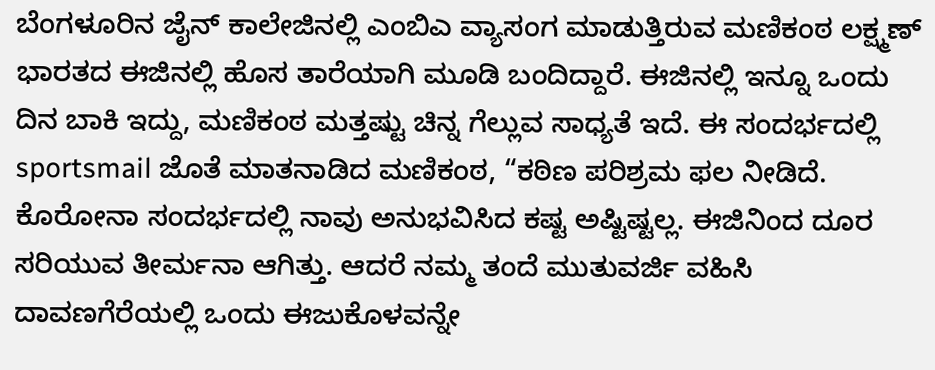ಬೆಂಗಳೂರಿನ ಜೈನ್ ಕಾಲೇಜಿನಲ್ಲಿ ಎಂಬಿಎ ವ್ಯಾಸಂಗ ಮಾಡುತ್ತಿರುವ ಮಣಿಕಂಠ ಲಕ್ಷ್ಮಣ್ ಭಾರತದ ಈಜಿನಲ್ಲಿ ಹೊಸ ತಾರೆಯಾಗಿ ಮೂಡಿ ಬಂದಿದ್ದಾರೆ. ಈಜಿನಲ್ಲಿ ಇನ್ನೂ ಒಂದು ದಿನ ಬಾಕಿ ಇದ್ದು, ಮಣಿಕಂಠ ಮತ್ತಷ್ಟು ಚಿನ್ನ ಗೆಲ್ಲುವ ಸಾಧ್ಯತೆ ಇದೆ. ಈ ಸಂದರ್ಭದಲ್ಲಿ sportsmail ಜೊತೆ ಮಾತನಾಡಿದ ಮಣಿಕಂಠ, “ಕಠಿಣ ಪರಿಶ್ರಮ ಫಲ ನೀಡಿದೆ. ಕೊರೋನಾ ಸಂದರ್ಭದಲ್ಲಿ ನಾವು ಅನುಭವಿಸಿದ ಕಷ್ಟ ಅಷ್ಟಿಷ್ಟಲ್ಲ. ಈಜಿನಿಂದ ದೂರ ಸರಿಯುವ ತೀರ್ಮನಾ ಆಗಿತ್ತು. ಆದರೆ ನಮ್ಮ ತಂದೆ ಮುತುವರ್ಜಿ ವಹಿಸಿ ದಾವಣಗೆರೆಯಲ್ಲಿ ಒಂದು ಈಜುಕೊಳವನ್ನೇ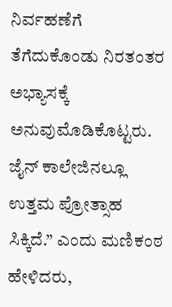ನಿರ್ವಹಣೆಗೆ ತೆಗೆದುಕೊಂಡು ನಿರತಂತರ ಅಭ್ಯಾಸಕ್ಕೆ ಅನುವುಮೊಡಿಕೊಟ್ಟರು. ಜೈನ್ ಕಾಲೇಜಿನಲ್ಲೂ ಉತ್ತಮ ಪ್ರೋತ್ಸಾಹ ಸಿಕ್ಕಿದೆ.” ಎಂದು ಮಣಿಕಂಠ ಹೇಳಿದರು,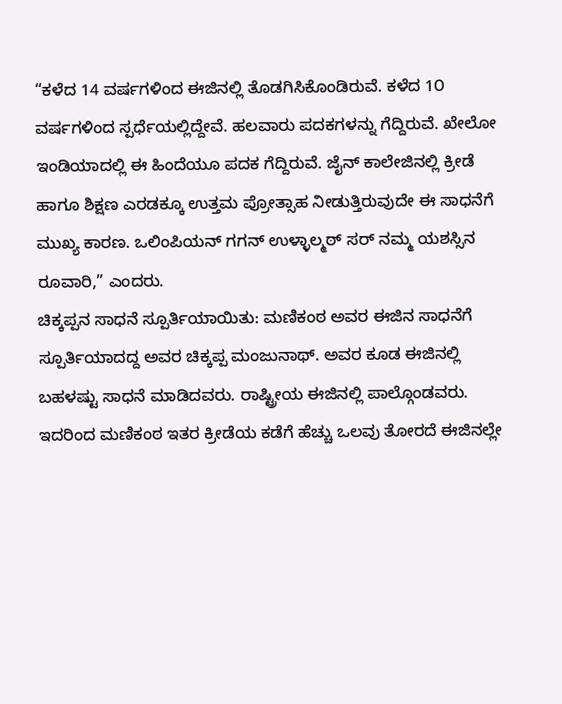“ಕಳೆದ 14 ವರ್ಷಗಳಿಂದ ಈಜಿನಲ್ಲಿ ತೊಡಗಿಸಿಕೊಂಡಿರುವೆ. ಕಳೆದ 1೦ ವರ್ಷಗಳಿಂದ ಸ್ಪರ್ಧೆಯಲ್ಲಿದ್ದೇವೆ. ಹಲವಾರು ಪದಕಗಳನ್ನು ಗೆದ್ದಿರುವೆ. ಖೇಲೋ ಇಂಡಿಯಾದಲ್ಲಿ ಈ ಹಿಂದೆಯೂ ಪದಕ ಗೆದ್ದಿರುವೆ. ಜೈನ್ ಕಾಲೇಜಿನಲ್ಲಿ ಕ್ರೀಡೆ ಹಾಗೂ ಶಿಕ್ಷಣ ಎರಡಕ್ಕೂ ಉತ್ತಮ ಪ್ರೋತ್ಸಾಹ ನೀಡುತ್ತಿರುವುದೇ ಈ ಸಾಧನೆಗೆ ಮುಖ್ಯ ಕಾರಣ. ಒಲಿಂಪಿಯನ್ ಗಗನ್ ಉಳ್ಳಾಲ್ಮಠ್ ಸರ್ ನಮ್ಮ ಯಶಸ್ಸಿನ ರೂವಾರಿ,” ಎಂದರು.
ಚಿಕ್ಕಪ್ಪನ ಸಾಧನೆ ಸ್ಪೂರ್ತಿಯಾಯಿತು: ಮಣಿಕಂಠ ಅವರ ಈಜಿನ ಸಾಧನೆಗೆ ಸ್ಪೂರ್ತಿಯಾದದ್ದ ಅವರ ಚಿಕ್ಕಪ್ಪ ಮಂಜುನಾಥ್. ಅವರ ಕೂಡ ಈಜಿನಲ್ಲಿ ಬಹಳಷ್ಟು ಸಾಧನೆ ಮಾಡಿದವರು. ರಾಷ್ಟ್ರೀಯ ಈಜಿನಲ್ಲಿ ಪಾಲ್ಗೊಂಡವರು. ಇದರಿಂದ ಮಣಿಕಂಠ ಇತರ ಕ್ರೀಡೆಯ ಕಡೆಗೆ ಹೆಚ್ಚು ಒಲವು ತೋರದೆ ಈಜಿನಲ್ಲೇ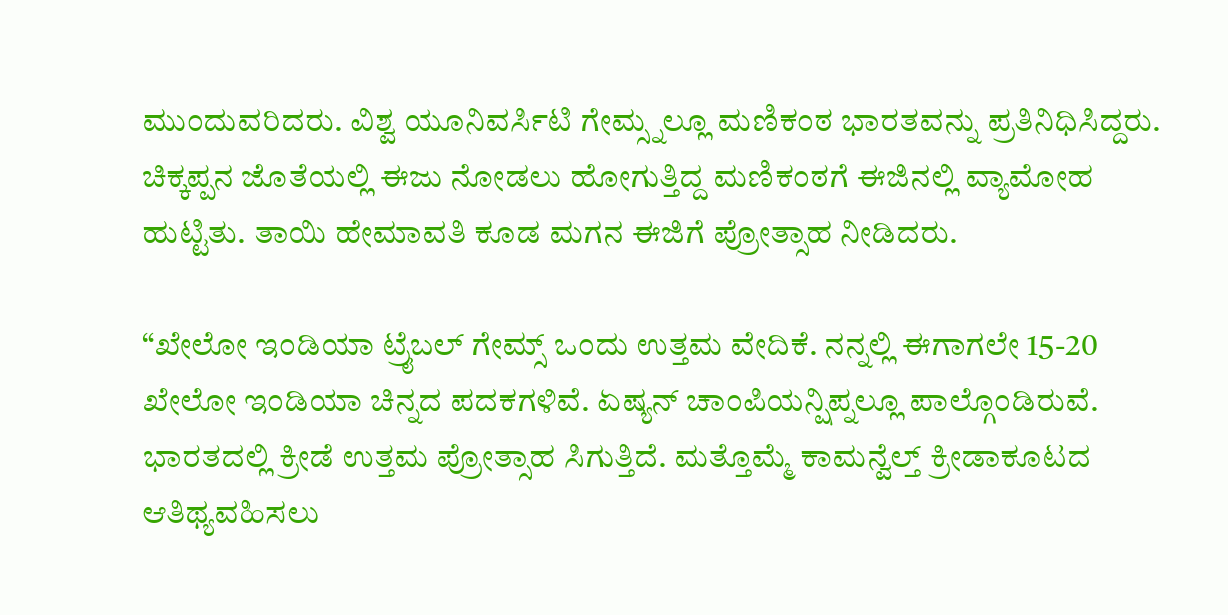ಮುಂದುವರಿದರು. ವಿಶ್ವ ಯೂನಿವರ್ಸಿಟಿ ಗೇಮ್ಸ್ನಲ್ಲೂ ಮಣಿಕಂಠ ಭಾರತವನ್ನು ಪ್ರತಿನಿಧಿಸಿದ್ದರು. ಚಿಕ್ಕಪ್ಪನ ಜೊತೆಯಲ್ಲಿ ಈಜು ನೋಡಲು ಹೋಗುತ್ತಿದ್ದ ಮಣಿಕಂಠಗೆ ಈಜಿನಲ್ಲಿ ವ್ಯಾಮೋಹ ಹುಟ್ಟಿತು. ತಾಯಿ ಹೇಮಾವತಿ ಕೂಡ ಮಗನ ಈಜಿಗೆ ಪ್ರೋತ್ಸಾಹ ನೀಡಿದರು.

“ಖೇಲೋ ಇಂಡಿಯಾ ಟ್ರೈಬಲ್ ಗೇಮ್ಸ್ ಒಂದು ಉತ್ತಮ ವೇದಿಕೆ. ನನ್ನಲ್ಲಿ ಈಗಾಗಲೇ 15-20 ಖೇಲೋ ಇಂಡಿಯಾ ಚಿನ್ನದ ಪದಕಗಳಿವೆ. ಏಷ್ಯನ್ ಚಾಂಪಿಯನ್ಷಿಪ್ನಲ್ಲೂ ಪಾಲ್ಗೊಂಡಿರುವೆ. ಭಾರತದಲ್ಲಿ ಕ್ರೀಡೆ ಉತ್ತಮ ಪ್ರೋತ್ಸಾಹ ಸಿಗುತ್ತಿದೆ. ಮತ್ತೊಮ್ಮೆ ಕಾಮನ್ವೆಲ್ತ್ ಕ್ರೀಡಾಕೂಟದ ಆತಿಥ್ಯವಹಿಸಲು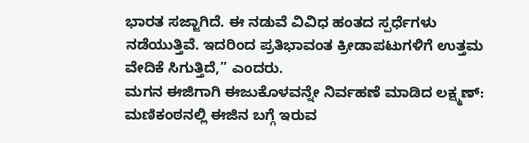ಭಾರತ ಸಜ್ಜಾಗಿದೆ. ಈ ನಡುವೆ ವಿವಿಧ ಹಂತದ ಸ್ಪರ್ಧೆಗಳು ನಡೆಯುತ್ತಿವೆ. ಇದರಿಂದ ಪ್ರತಿಭಾವಂತ ಕ್ರೀಡಾಪಟುಗಳಿಗೆ ಉತ್ತಮ ವೇದಿಕೆ ಸಿಗುತ್ತಿದೆ,” ಎಂದರು.
ಮಗನ ಈಜಿಗಾಗಿ ಈಜುಕೊಳವನ್ನೇ ನಿರ್ವಹಣೆ ಮಾಡಿದ ಲಕ್ಷ್ಮಣ್: ಮಣಿಕಂಠನಲ್ಲಿ ಈಜಿನ ಬಗ್ಗೆ ಇರುವ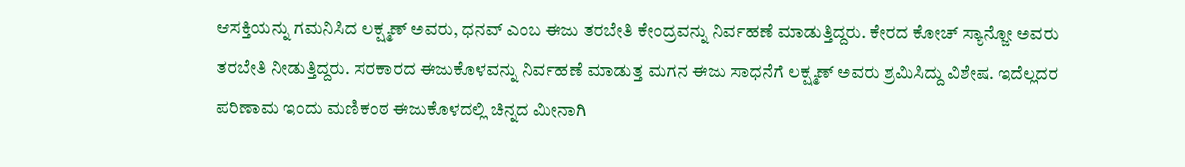ಆಸಕ್ತಿಯನ್ನು ಗಮನಿಸಿದ ಲಕ್ಷ್ಮಣ್ ಅವರು, ಧನವ್ ಎಂಬ ಈಜು ತರಬೇತಿ ಕೇಂದ್ರವನ್ನು ನಿರ್ವಹಣೆ ಮಾಡುತ್ತಿದ್ದರು. ಕೇರದ ಕೋಚ್ ಸ್ಯಾನ್ಜೋ ಅವರು ತರಬೇತಿ ನೀಡುತ್ತಿದ್ದರು. ಸರಕಾರದ ಈಜುಕೊಳವನ್ನು ನಿರ್ವಹಣೆ ಮಾಡುತ್ತ ಮಗನ ಈಜು ಸಾಧನೆಗೆ ಲಕ್ಷ್ಮಣ್ ಅವರು ಶ್ರಮಿಸಿದ್ದು ವಿಶೇಷ. ಇದೆಲ್ಲದರ ಪರಿಣಾಮ ಇಂದು ಮಣಿಕಂಠ ಈಜುಕೊಳದಲ್ಲಿ ಚಿನ್ನದ ಮೀನಾಗಿ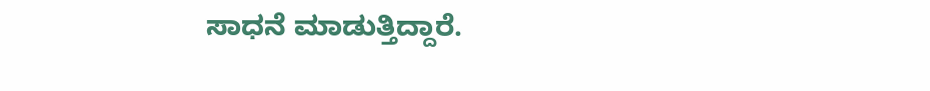ಸಾಧನೆ ಮಾಡುತ್ತಿದ್ದಾರೆ.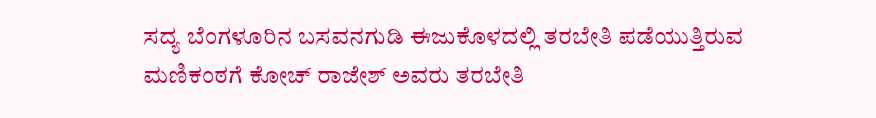ಸದ್ಯ ಬೆಂಗಳೂರಿನ ಬಸವನಗುಡಿ ಈಜುಕೊಳದಲ್ಲಿ ತರಬೇತಿ ಪಡೆಯುತ್ತಿರುವ ಮಣಿಕಂಠಗೆ ಕೋಚ್ ರಾಜೇಶ್ ಅವರು ತರಬೇತಿ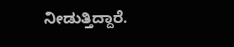ನೀಡುತ್ತಿದ್ದಾರೆ.